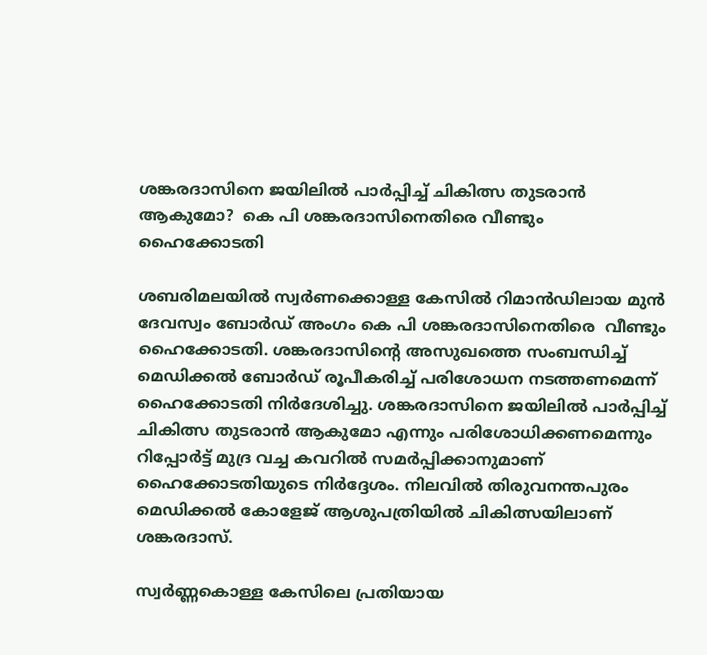ശങ്കരദാസിനെ ജയിലിൽ പാർപ്പിച്ച് ചികിത്സ തുടരാൻ ആകുമോ?  കെ പി ശങ്കരദാസിനെതിരെ വീണ്ടും ഹൈക്കോടതി

ശബരിമലയില്‍ സ്വര്‍ണക്കൊള്ള കേസിൽ റിമാൻഡിലായ മുൻ ദേവസ്വം ബോര്‍ഡ് അംഗം കെ പി ശങ്കരദാസിനെതിരെ  വീണ്ടും ഹൈക്കോടതി. ശങ്കരദാസിന്‍റെ അസുഖത്തെ സംബന്ധിച്ച് മെഡിക്കൽ ബോർഡ് രൂപീകരിച്ച് പരിശോധന നടത്തണമെന്ന് ഹൈക്കോടതി നിര്‍ദേശിച്ചു. ശങ്കരദാസിനെ ജയിലിൽ പാർപ്പിച്ച് ചികിത്സ തുടരാൻ ആകുമോ എന്നും പരിശോധിക്കണമെന്നും റിപ്പോർട്ട് മുദ്ര വച്ച കവറിൽ സമർപ്പിക്കാനുമാണ് ഹൈക്കോടതിയുടെ നിർദ്ദേശം. നിലവില്‍ തിരുവനന്തപുരം മെഡിക്കൽ കോളേജ് ആശുപത്രിയില്‍ ചികിത്സയിലാണ് ശങ്കരദാസ്.

സ്വർണ്ണകൊള്ള കേസിലെ പ്രതിയായ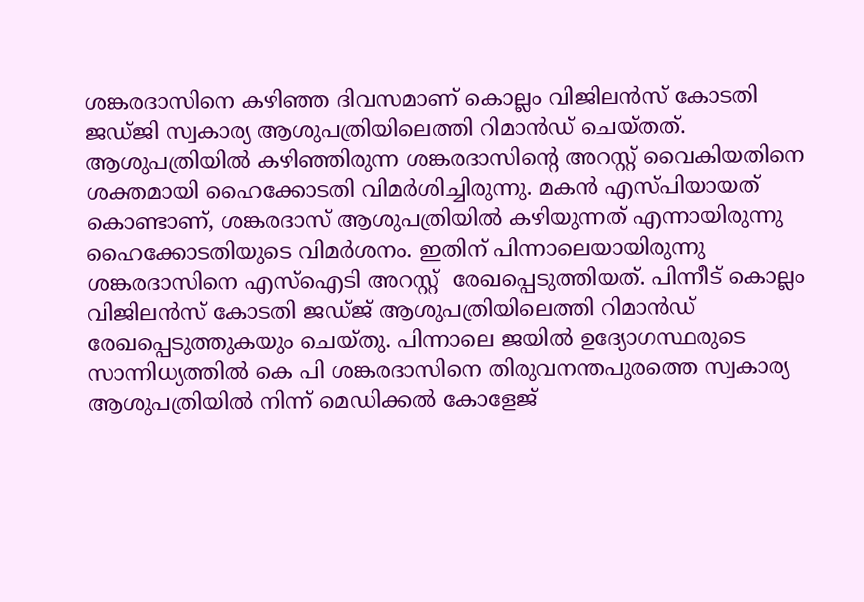ശങ്കരദാസിനെ കഴിഞ്ഞ ദിവസമാണ് കൊല്ലം വിജിലൻസ് കോടതി ജഡ്ജി സ്വകാര്യ ആശുപത്രിയിലെത്തി റിമാൻഡ് ചെയ്തത്. ആശുപത്രിയിൽ കഴിഞ്ഞിരുന്ന ശങ്കരദാസിൻ്റെ അറസ്റ്റ് വൈകിയതിനെ ശക്തമായി ഹൈക്കോടതി വിമർശിച്ചിരുന്നു. മകൻ എസ്പിയായത് കൊണ്ടാണ്, ശങ്കരദാസ് ആശുപത്രിയിൽ കഴിയുന്നത് എന്നായിരുന്നു ഹൈക്കോടതിയുടെ വിമർശനം. ഇതിന് പിന്നാലെയായിരുന്നു ശങ്കരദാസിനെ എസ്ഐടി അറസ്റ്റ്  രേഖപ്പെടുത്തിയത്. പിന്നീട് കൊല്ലം വിജിലൻസ് കോടതി ജഡ്ജ് ആശുപത്രിയിലെത്തി റിമാൻഡ് രേഖപ്പെടുത്തുകയും ചെയ്തു. പിന്നാലെ ജയിൽ ഉദ്യോഗസ്ഥരുടെ സാന്നിധ്യത്തില്‍ കെ പി ശങ്കരദാസിനെ തിരുവനന്തപുരത്തെ സ്വകാര്യ ആശുപത്രിയിൽ നിന്ന് മെഡിക്കൽ കോളേജ്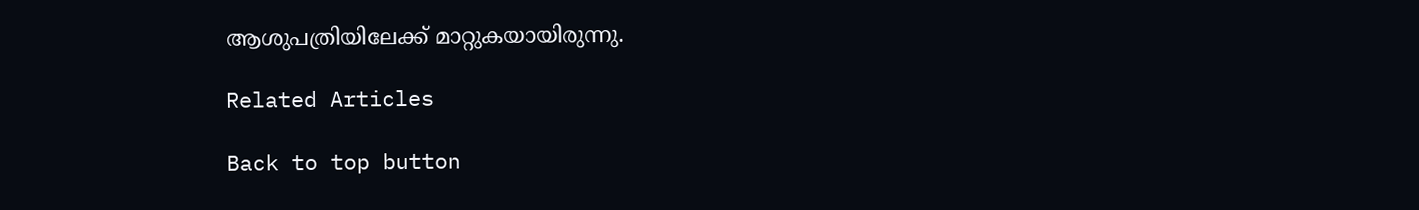ആശുപത്രിയിലേക്ക് മാറ്റുകയായിരുന്നു.

Related Articles

Back to top button